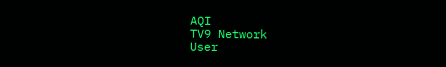AQI
TV9 Network
User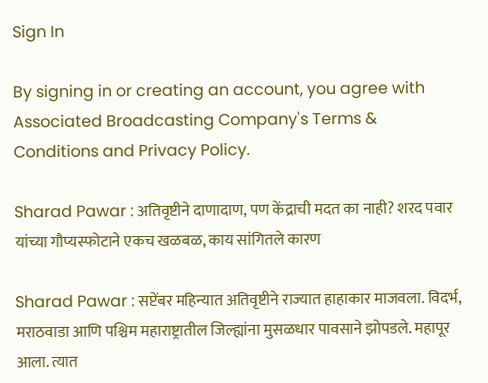Sign In

By signing in or creating an account, you agree with Associated Broadcasting Company's Terms & Conditions and Privacy Policy.

Sharad Pawar : अतिवृष्टीने दाणादाण, पण केंद्राची मदत का नाही? शरद पवार यांच्या गौप्यस्फोटाने एकच खळबळ, काय सांगितले कारण

Sharad Pawar : सप्टेंबर महिन्यात अतिवृष्टीने राज्यात हाहाकार माजवला. विदर्भ, मराठवाडा आणि पश्चिम महाराष्ट्रातील जिल्ह्यांना मुसळधार पावसाने झोपडले. महापूर आला. त्यात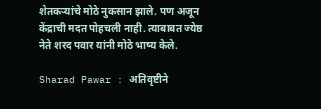शेतकऱ्यांचे मोठे नुकसान झाले. पण अजून केंद्राची मदत पोहचली नाही. त्याबाबत ज्येष्ठ नेते शरद पवार यांनी मोठे भाष्य केले.

Sharad Pawar : अतिवृष्टीने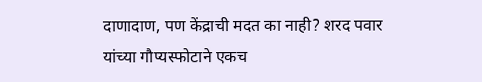दाणादाण, पण केंद्राची मदत का नाही? शरद पवार यांच्या गौप्यस्फोटाने एकच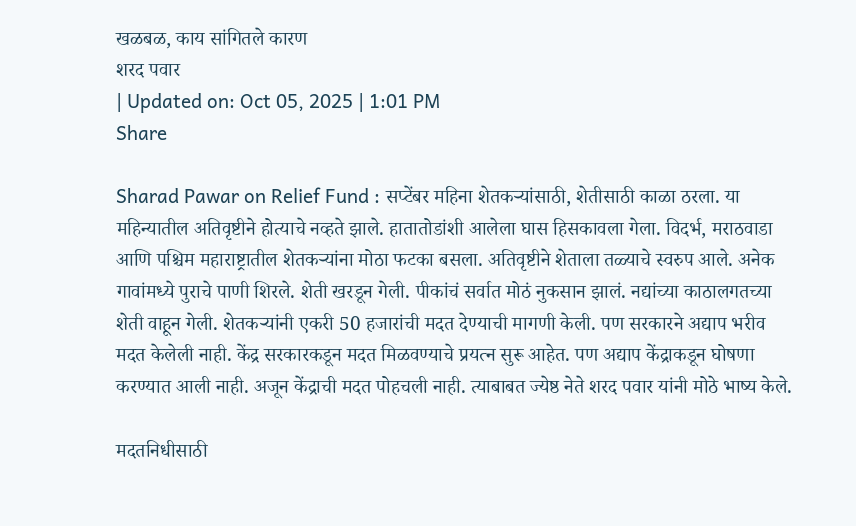खळबळ, काय सांगितले कारण
शरद पवार
| Updated on: Oct 05, 2025 | 1:01 PM
Share

Sharad Pawar on Relief Fund : सप्टेंबर महिना शेतकऱ्यांसाठी, शेतीसाठी काळा ठरला. या महिन्यातील अतिवृष्टीने होत्याचे नव्हते झाले. हातातोडांशी आलेला घास हिसकावला गेला. विदर्भ, मराठवाडा आणि पश्चिम महाराष्ट्रातील शेतकऱ्यांना मोठा फटका बसला. अतिवृष्टीने शेताला तळ्याचे स्वरुप आले. अनेक गावांमध्ये पुराचे पाणी शिरले. शेती खरडून गेली. पीकांचं सर्वात मोठं नुकसान झालं. नद्यांच्या काठालगतच्या शेती वाहून गेली. शेतकऱ्यांनी एकरी 50 हजारांची मदत देण्याची मागणी केली. पण सरकारने अद्याप भरीव मदत केलेली नाही. केंद्र सरकारकडून मदत मिळवण्याचे प्रयत्न सुरू आहेत. पण अद्याप केंद्राकडून घोषणा करण्यात आली नाही. अजून केंद्राची मदत पोहचली नाही. त्याबाबत ज्येष्ठ नेते शरद पवार यांनी मोठे भाष्य केले.

मदतनिधीसाठी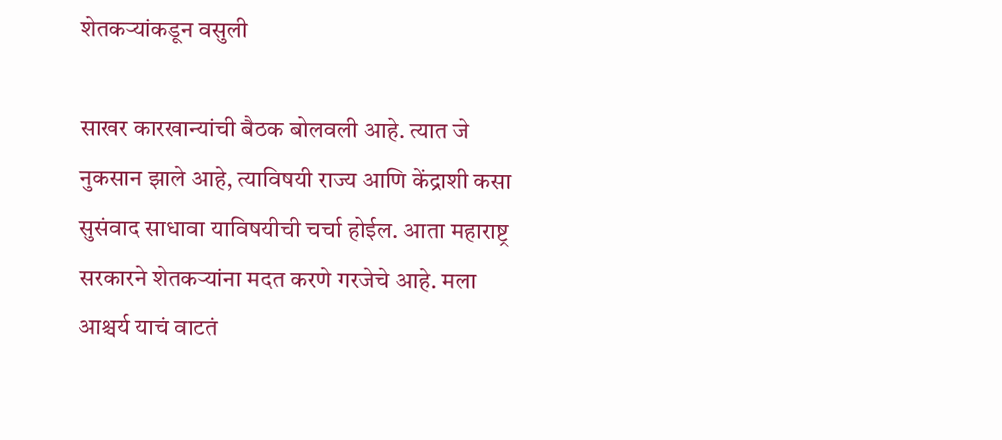शेतकऱ्यांकडून वसुली

साखर कारखान्यांची बैठक बोलवली आहे. त्यात जे नुकसान झाले आहे, त्याविषयी राज्य आणि केंद्राशी कसा सुसंवाद साधावा याविषयीची चर्चा होईल. आता महाराष्ट्र सरकारने शेतकऱ्यांना मदत करणे गरजेचे आहे. मला आश्चर्य याचं वाटतं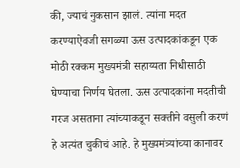की, ज्याचं नुकसान झालं. त्यांना मदत करण्याऐवजी सगळ्या ऊस उत्पादकांकडून एक मोठी रक्कम मुख्यमंत्री सहाय्यता निधीसाठी घेण्याचा निर्णय घेतला. ऊस उत्पादकांना मदतीची गरज असताना त्यांच्याकडून सक्तीने वसुली करणं हे अत्यंत चुकीचं आहे. हे मुख्यमंत्र्यांच्या कानावर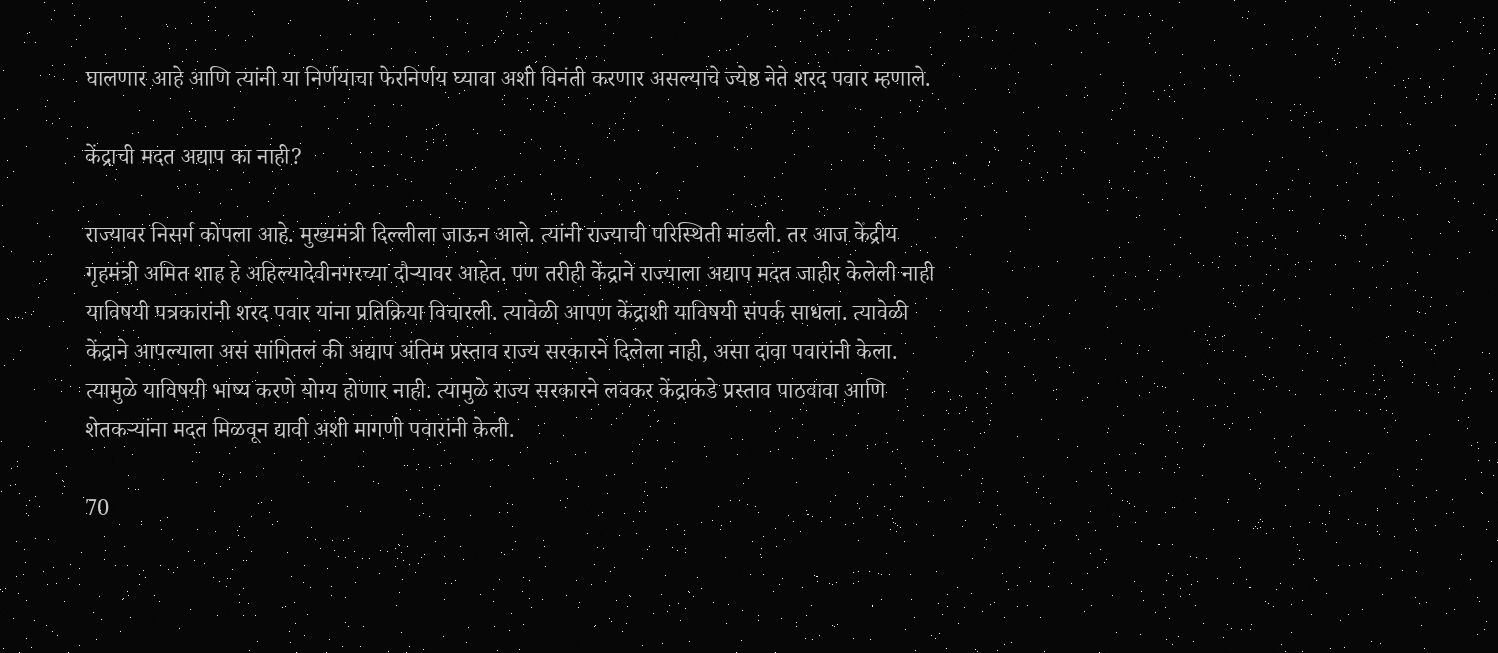घालणार आहे आणि त्यांनी या निर्णयाचा फेरनिर्णय घ्यावा अशी विनंती करणार असल्याचे ज्येष्ठ नेते शरद पवार म्हणाले.

केंद्राची मदत अद्याप का नाही?

राज्यावर निसर्ग कोपला आहे. मुख्यमंत्री दिल्लीला जाऊन आले. त्यांनी राज्याची परिस्थिती मांडली. तर आज केंद्रीय गृहमंत्री अमित शाह हे अहिल्यादेवीनगरच्या दौऱ्यावर आहेत. पण तरीही केंद्राने राज्याला अद्याप मदत जाहीर केलेली नाही याविषयी पत्रकारांनी शरद पवार यांना प्रतिक्रिया विचारली. त्यावेळी आपण केंद्राशी याविषयी संपर्क साधला. त्यावेळी केंद्राने आपल्याला असं सांगितलं की अद्याप अंतिम प्रस्ताव राज्य सरकारने दिलेला नाही, असा दावा पवारांनी केला. त्यामुळे याविषयी भाष्य करणे योग्य होणार नाही. त्यामुळे राज्य सरकारने लवकर केंद्राकडे प्रस्ताव पाठवावा आणि शेतकऱ्यांना मदत मिळवून द्यावी अशी मागणी पवारांनी केली.

70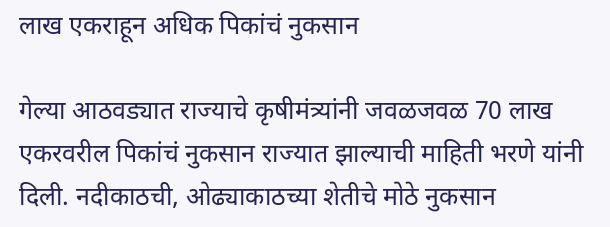लाख एकराहून अधिक पिकांचं नुकसान

गेल्या आठवड्यात राज्याचे कृषीमंत्र्यांनी जवळजवळ 70 लाख एकरवरील पिकांचं नुकसान राज्यात झाल्याची माहिती भरणे यांनी दिली. नदीकाठची, ओढ्याकाठच्या शेतीचे मोठे नुकसान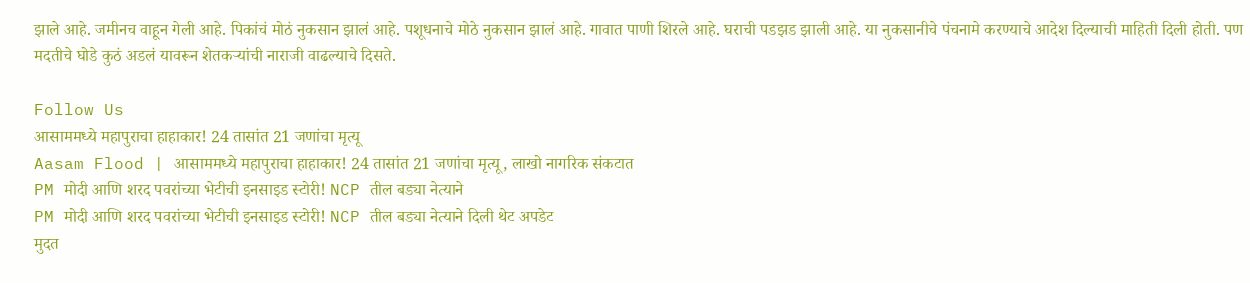झाले आहे. जमीनच वाहून गेली आहे. पिकांचं मोठं नुकसान झालं आहे. पशूधनाचे मोठे नुकसान झालं आहे. गावात पाणी शिरले आहे. घराची पडझड झाली आहे. या नुकसानीचे पंचनामे करण्याचे आदेश दिल्याची माहिती दिली होती. पण मदतीचे घोडे कुठं अडलं यावरून शेतकऱ्यांची नाराजी वाढल्याचे दिसते.

Follow Us
आसाममध्ये महापुराचा हाहाकार! 24 तासांत 21 जणांचा मृत्यू
Aasam Flood | आसाममध्ये महापुराचा हाहाकार! 24 तासांत 21 जणांचा मृत्यू, लाखो नागरिक संकटात
PM मोदी आणि शरद पवरांच्या भेटीची इनसाइड स्टोरी! NCP तील बड्या नेत्याने
PM मोदी आणि शरद पवरांच्या भेटीची इनसाइड स्टोरी! NCP तील बड्या नेत्याने दिली थेट अपडेट
मुदत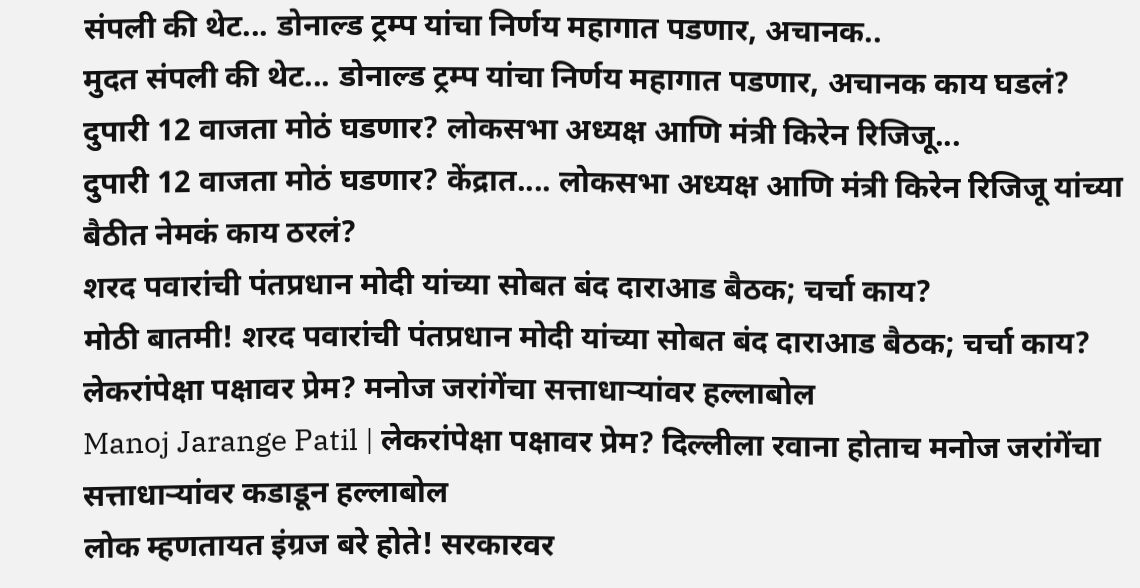संपली की थेट... डोनाल्ड ट्रम्प यांचा निर्णय महागात पडणार, अचानक..
मुदत संपली की थेट... डोनाल्ड ट्रम्प यांचा निर्णय महागात पडणार, अचानक काय घडलं?
दुपारी 12 वाजता मोठं घडणार? लोकसभा अध्यक्ष आणि मंत्री किरेन रिजिजू...
दुपारी 12 वाजता मोठं घडणार? केंद्रात.... लोकसभा अध्यक्ष आणि मंत्री किरेन रिजिजू यांच्या बैठीत नेमकं काय ठरलं?
शरद पवारांची पंतप्रधान मोदी यांच्या सोबत बंद दाराआड बैठक; चर्चा काय?
मोठी बातमी! शरद पवारांची पंतप्रधान मोदी यांच्या सोबत बंद दाराआड बैठक; चर्चा काय?
लेकरांपेक्षा पक्षावर प्रेम? मनोज जरांगेंचा सत्ताधाऱ्यांवर हल्लाबोल
Manoj Jarange Patil | लेकरांपेक्षा पक्षावर प्रेम? दिल्लीला रवाना होताच मनोज जरांगेंचा सत्ताधाऱ्यांवर कडाडून हल्लाबोल
लोक म्हणतायत इंग्रज बरे होते! सरकारवर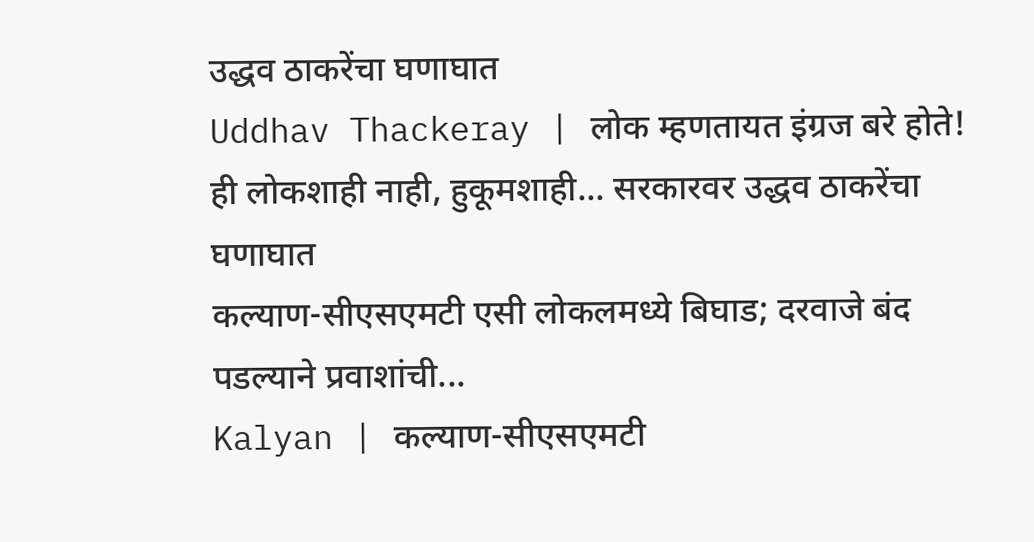उद्धव ठाकरेंचा घणाघात
Uddhav Thackeray | लोक म्हणतायत इंग्रज बरे होते! ही लोकशाही नाही, हुकूमशाही... सरकारवर उद्धव ठाकरेंचा घणाघात
कल्याण-सीएसएमटी एसी लोकलमध्ये बिघाड; दरवाजे बंद पडल्याने प्रवाशांची...
Kalyan | कल्याण-सीएसएमटी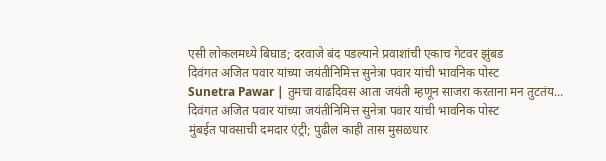एसी लोकलमध्ये बिघाड; दरवाजे बंद पडल्याने प्रवाशांची एकाच गेटवर झुंबड
दिवंगत अजित पवार यांच्या जयंतीनिमित्त सुनेत्रा पवार यांची भावनिक पोस्ट
Sunetra Pawar | तुमचा वाढदिवस आता जयंती म्हणून साजरा करताना मन तुटतंय... दिवंगत अजित पवार यांच्या जयंतीनिमित्त सुनेत्रा पवार यांची भावनिक पोस्ट
मुंबईत पावसाची दमदार एंट्री; पुढील काही तास मुसळधार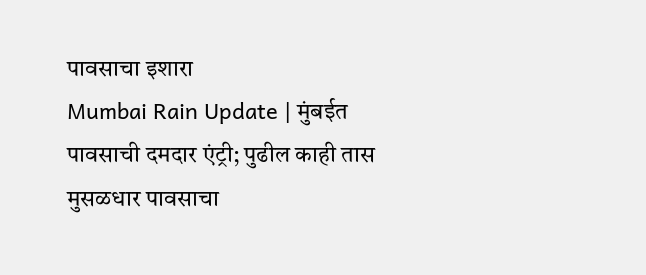पावसाचा इशारा
Mumbai Rain Update | मुंबईत पावसाची दमदार एंट्री; पुढील काही तास मुसळधार पावसाचा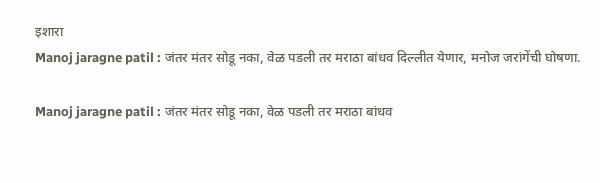इशारा
Manoj jaragne patil : जंतर मंतर सोडू नका, वेळ पडली तर मराठा बांधव दिल्लीत येणार, मनोज जरांगेंची घोषणा.

Manoj jaragne patil : जंतर मंतर सोडू नका, वेळ पडली तर मराठा बांधव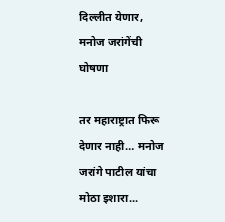दिल्लीत येणार, मनोज जरांगेंची घोषणा

तर महाराष्ट्रात फिरू देणार नाही… मनोज जरांगे पाटील यांचा मोठा इशारा...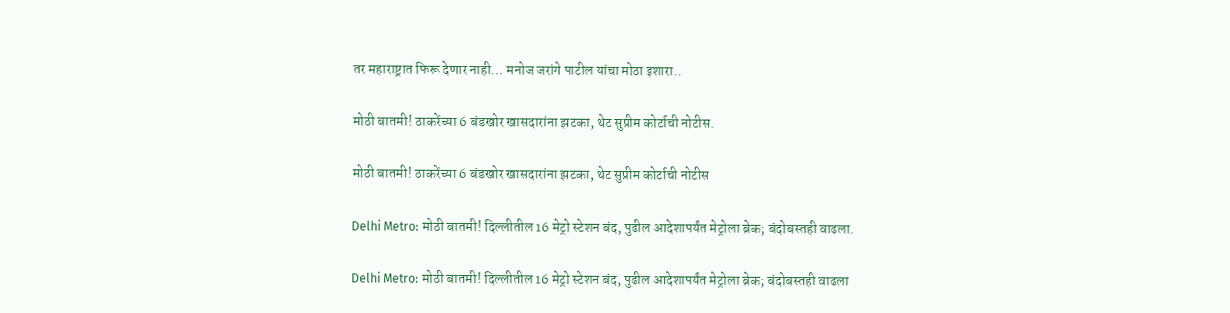तर महाराष्ट्रात फिरू देणार नाही… मनोज जरांगे पाटील यांचा मोठा इशारा..

मोठी बातमी! ठाकरेंच्या 6 बंडखोर खासदारांना झटका, थेट सुप्रीम कोर्टाची नोटीस.

मोठी बातमी! ठाकरेंच्या 6 बंडखोर खासदारांना झटका, थेट सुप्रीम कोर्टाची नोटीस

Delhi Metro: मोठी बातमी! दिल्लीतील 16 मेट्रो स्टेशन बंद, पुढील आदेशापर्यंत मेट्रोला ब्रेक; बंदोबस्तही वाढला.

Delhi Metro: मोठी बातमी! दिल्लीतील 16 मेट्रो स्टेशन बंद, पुढील आदेशापर्यंत मेट्रोला ब्रेक; बंदोबस्तही वाढला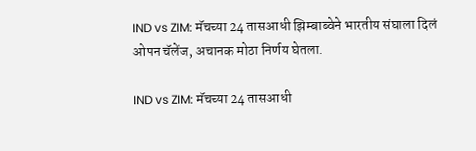IND vs ZIM: मॅचच्या 24 तासआधी झिम्बाब्वेने भारतीय संघाला दिलं ओपन चॅलेंज, अचानक मोठा निर्णय घेतला.

IND vs ZIM: मॅचच्या 24 तासआधी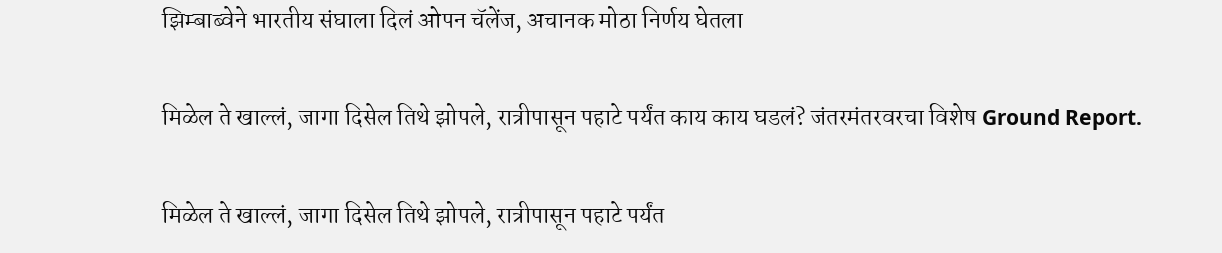झिम्बाब्वेने भारतीय संघाला दिलं ओपन चॅलेंज, अचानक मोठा निर्णय घेतला

मिळेल ते खाल्लं, जागा दिसेल तिथे झोपले, रात्रीपासून पहाटे पर्यंत काय काय घडलं? जंतरमंतरवरचा विशेष Ground Report.

मिळेल ते खाल्लं, जागा दिसेल तिथे झोपले, रात्रीपासून पहाटे पर्यंत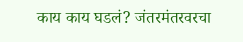काय काय घडलं? जंतरमंतरवरचा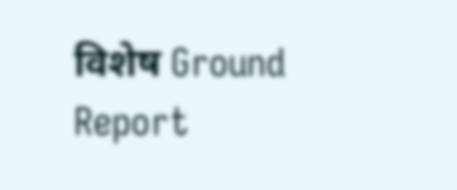विशेष Ground Report